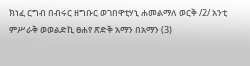ክነፈ ርግብ በብሩር ዘግቡር ወገበዋቲሃኒ ሐመልማለ ወርቅ /2/ አንቲ ምሥራቅ ወወልድኪ ፀሐየ ጽድቅ አማን በአማን (3)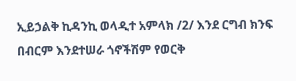ኢይኃልቅ ኪዳንኪ ወላዲተ አምላክ /2/ እንደ ርግብ ክንፍ በብርም እንደተሠራ ጎኖችሽም የወርቅ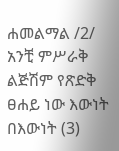ሐመልማል /2/ አንቺ ምሥራቅ ልጅሽም የጽድቅ ፀሐይ ነው እውነት በእውነት (3)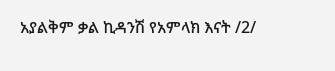አያልቅም ቃል ኪዳንሽ የአምላክ እናት /2/